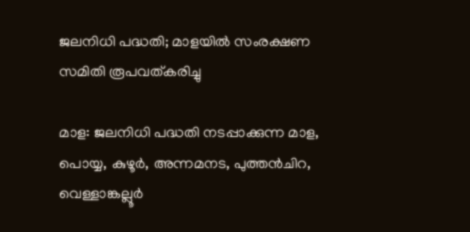ജലനിധി പദ്ധതി; മാളയിൽ സംരക്ഷണ സമിതി രൂപവത്കരിച്ചു

മാള: ജലനിധി പദ്ധതി നടപ്പാക്കുന്ന മാള, പൊയ്യ, കുഴൂര്‍, അന്നമനട, പുത്തന്‍ചിറ, വെള്ളാങ്കല്ലൂര്‍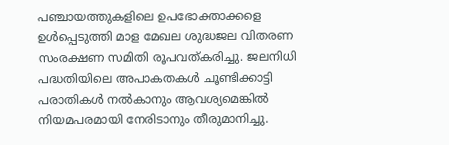പഞ്ചായത്തുകളിലെ ഉപഭോക്താക്കളെ ഉള്‍പ്പെടുത്തി മാള മേഖല ശുദ്ധജല വിതരണ സംരക്ഷണ സമിതി രൂപവത്കരിച്ചു. ജലനിധി പദ്ധതിയിലെ അപാകതകള്‍ ചൂണ്ടിക്കാട്ടി പരാതികള്‍ നല്‍കാനും ആവശ്യമെങ്കില്‍ നിയമപരമായി നേരിടാനും തീരുമാനിച്ചു.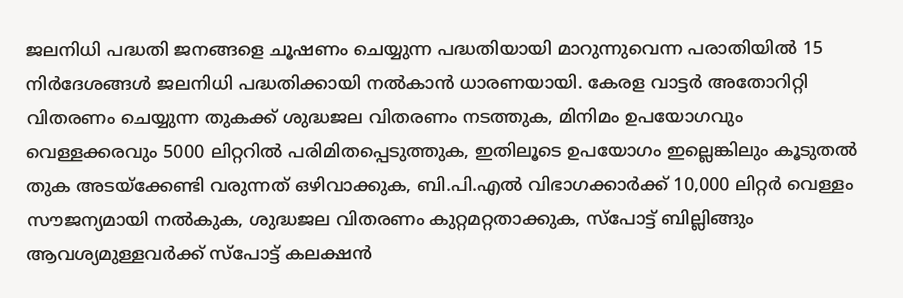ജലനിധി പദ്ധതി ജനങ്ങളെ ചൂഷണം ചെയ്യുന്ന പദ്ധതിയായി മാറുന്നുവെന്ന പരാതിയിൽ 15 നിർദേശങ്ങള്‍ ജലനിധി പദ്ധതിക്കായി നല്‍കാൻ ധാരണയായി. കേരള വാട്ടര്‍ അതോറിറ്റി വിതരണം ചെയ്യുന്ന തുകക്ക് ശുദ്ധജല വിതരണം നടത്തുക, മിനിമം ഉപയോഗവും വെള്ളക്കരവും 5000 ലിറ്ററില്‍ പരിമിതപ്പെടുത്തുക, ഇതിലൂടെ ഉപയോഗം ഇല്ലെങ്കിലും കൂടുതല്‍ തുക അടയ്ക്കേണ്ടി വരുന്നത് ഒഴിവാക്കുക, ബി.പി.എല്‍ വിഭാഗക്കാര്‍ക്ക് 10,000 ലിറ്റര്‍ വെള്ളം സൗജന്യമായി നല്‍കുക, ശുദ്ധജല വിതരണം കുറ്റമറ്റതാക്കുക, സ്പോട്ട് ബില്ലിങ്ങും ആവശ്യമുള്ളവര്‍ക്ക് സ്പോട്ട് കലക്ഷന്‍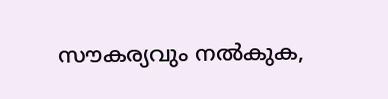സൗകര്യവും നൽകുക,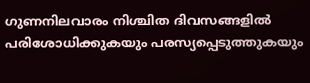ഗുണനിലവാരം നിശ്ചിത ദിവസങ്ങളില്‍ പരിശോധിക്കുകയും പരസ്യപ്പെടുത്തുകയും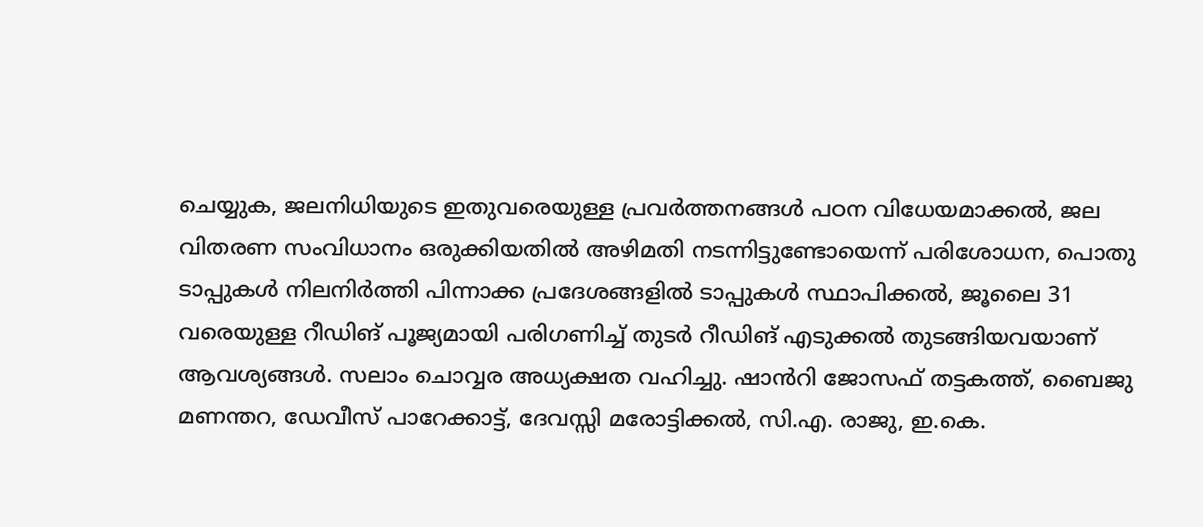ചെയ്യുക, ജലനിധിയുടെ ഇതുവരെയുള്ള പ്രവര്‍ത്തനങ്ങള്‍ പഠന വിധേയമാക്കൽ, ജല വിതരണ സംവിധാനം ഒരുക്കിയതില്‍ അഴിമതി നടന്നിട്ടുണ്ടോയെന്ന് പരിശോധന, പൊതു ടാപ്പുകള്‍ നിലനിര്‍ത്തി പിന്നാക്ക പ്രദേശങ്ങളില്‍ ടാപ്പുകള്‍ സ്ഥാപിക്കൽ, ജൂലൈ 31 വരെയുള്ള റീഡിങ് പൂജ്യമായി പരിഗണിച്ച് തുടര്‍ റീഡിങ് എടുക്കൽ തുടങ്ങിയവയാണ് ആവശ്യങ്ങൾ. സലാം ചൊവ്വര അധ്യക്ഷത വഹിച്ചു. ഷാൻറി ജോസഫ് തട്ടകത്ത്, ബൈജു മണന്തറ, ഡേവീസ് പാറേക്കാട്ട്, ദേവസ്സി മരോട്ടിക്കല്‍, സി.എ. രാജു, ഇ.കെ.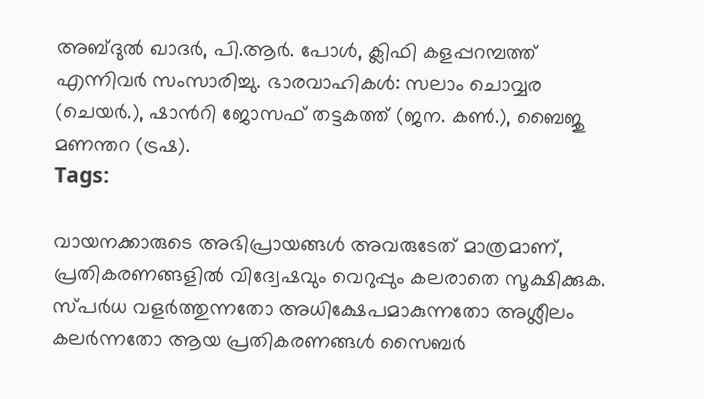അബ്ദുൽ ഖാദര്‍, പി.ആര്‍. പോള്‍, ക്ലിഫി കളപ്പറമ്പത്ത് എന്നിവര്‍ സംസാരിച്ചു. ഭാരവാഹികൾ: സലാം ചൊവ്വര (ചെയര്‍.), ഷാൻറി ജോസഫ് തട്ടകത്ത് (ജന. കണ്‍.), ബൈജു മണന്തറ (ട്രഷ).
Tags:

വായനക്കാരുടെ അഭിപ്രായങ്ങള്‍ അവരുടേത് മാത്രമാണ്, പ്രതികരണങ്ങളിൽ വിദ്വേഷവും വെറുപ്പും കലരാതെ സൂക്ഷിക്കുക. സ്പർധ വളർത്തുന്നതോ അധിക്ഷേപമാകുന്നതോ അശ്ലീലം കലർന്നതോ ആയ പ്രതികരണങ്ങൾ സൈബർ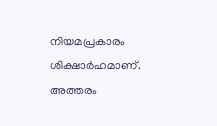നിയമപ്രകാരം ശിക്ഷാർഹമാണ്. അത്തരം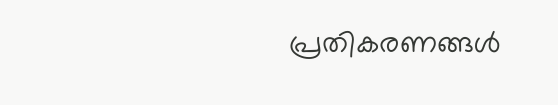പ്രതികരണങ്ങൾ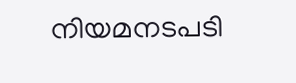നിയമനടപടി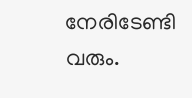നേരിടേണ്ടി വരും.